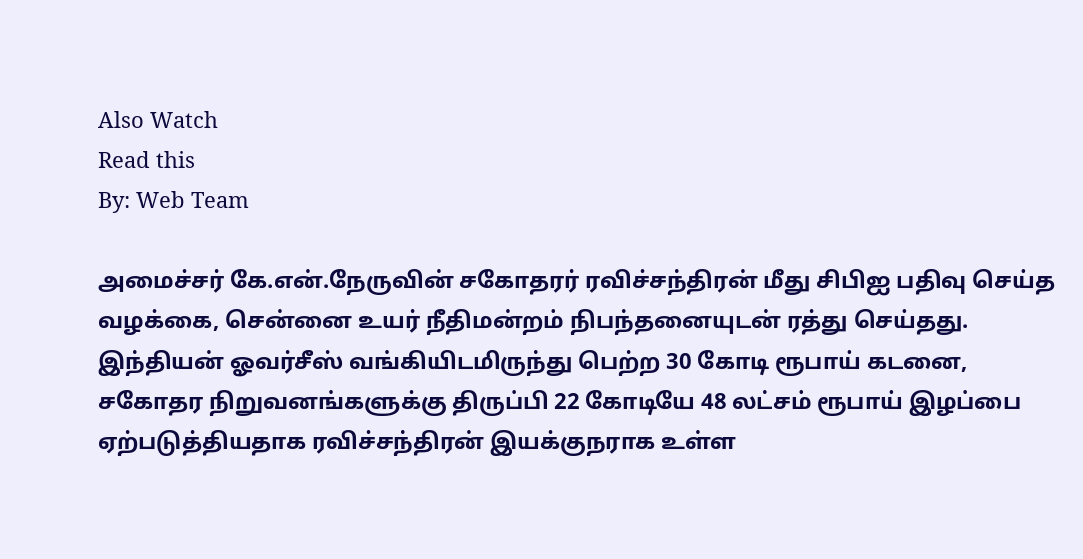Also Watch
Read this
By: Web Team

அமைச்சர் கே.என்.நேருவின் சகோதரர் ரவிச்சந்திரன் மீது சிபிஐ பதிவு செய்த வழக்கை, சென்னை உயர் நீதிமன்றம் நிபந்தனையுடன் ரத்து செய்தது.
இந்தியன் ஓவர்சீஸ் வங்கியிடமிருந்து பெற்ற 30 கோடி ரூபாய் கடனை, சகோதர நிறுவனங்களுக்கு திருப்பி 22 கோடியே 48 லட்சம் ரூபாய் இழப்பை ஏற்படுத்தியதாக ரவிச்சந்திரன் இயக்குநராக உள்ள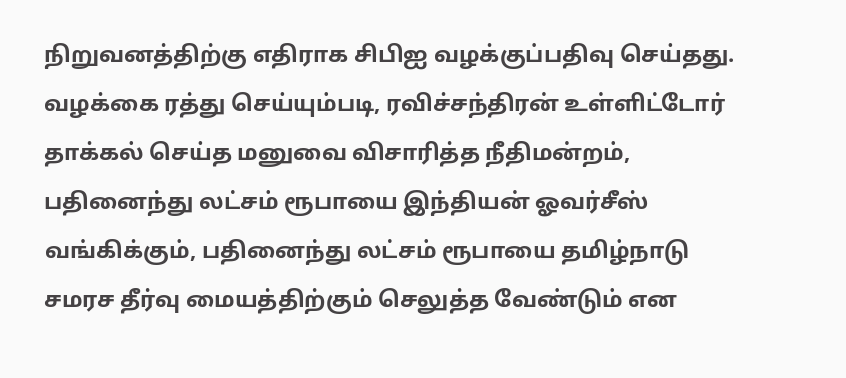நிறுவனத்திற்கு எதிராக சிபிஐ வழக்குப்பதிவு செய்தது.
வழக்கை ரத்து செய்யும்படி, ரவிச்சந்திரன் உள்ளிட்டோர் தாக்கல் செய்த மனுவை விசாரித்த நீதிமன்றம், பதினைந்து லட்சம் ரூபாயை இந்தியன் ஓவர்சீஸ் வங்கிக்கும், பதினைந்து லட்சம் ரூபாயை தமிழ்நாடு சமரச தீர்வு மையத்திற்கும் செலுத்த வேண்டும் என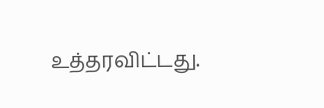உத்தரவிட்டது.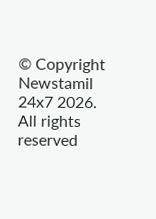© Copyright Newstamil 24x7 2026. All rights reserved